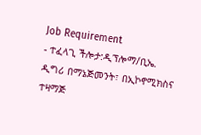Job Requirement
- ተፈላጊ ችሎታ:ዲፕሎማ/ቢኤ. ዲግሪ በማኔጅመንት፣ በኢኮኖሚክስና ተዛማጅ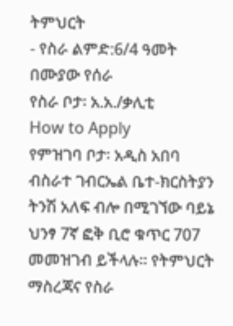ትምህርት
- የስራ ልምድ:6/4 ዓመት በሙያው የሰራ
የስራ ቦታ፡ አ.አ./ቃሊቲ
How to Apply
የምዝገባ ቦታ፡ አዲስ አበባ ብስራተ ገብርኤል ቤተ-ክርስትያን ትንሽ አለፍ ብሎ በሚገኘው ባይኔ ህንፃ 7ኛ ፎቅ ቢሮ ቁጥር 707 መመዝገብ ይችላሉ፡፡ የትምህርት ማስረጃና የስራ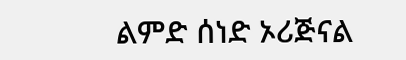ልምድ ሰነድ ኦሪጅናል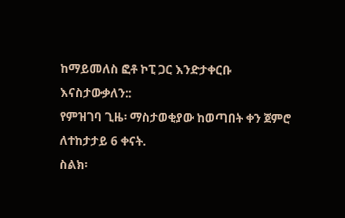ከማይመለስ ፎቶ ኮፒ ጋር እንድታቀርቡ እናስታውቃለን::
የምዝገባ ጊዜ፡ ማስታወቂያው ከወጣበት ቀን ጀምሮ ለተከታታይ 6 ቀናት.
ስልክ፡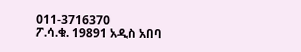011-3716370
ፖ.ሳ.ቁ. 19891 አዲስ አበባ